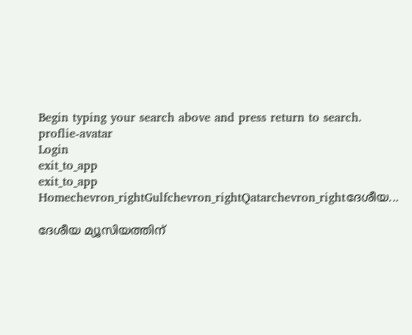Begin typing your search above and press return to search.
proflie-avatar
Login
exit_to_app
exit_to_app
Homechevron_rightGulfchevron_rightQatarchevron_rightദേശീയ...

ദേശീയ മ്യൂസിയത്തിന്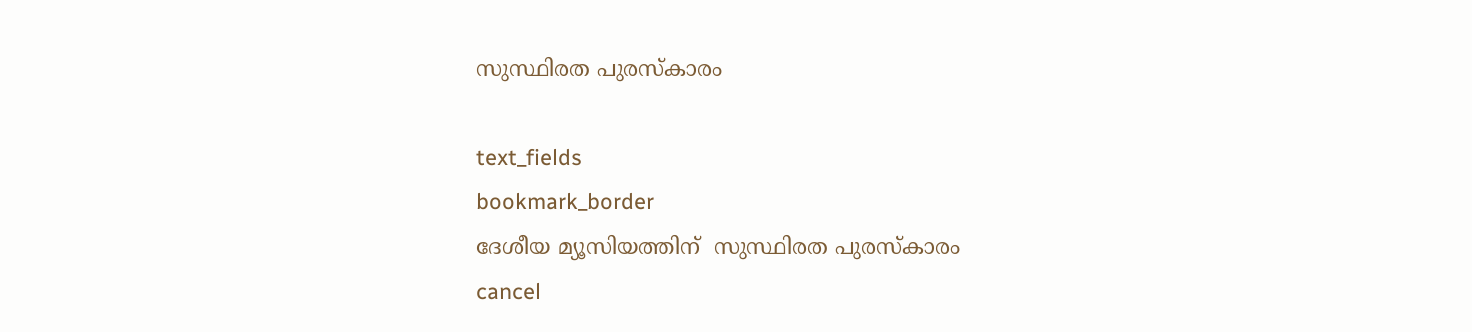സുസ്ഥിരത പുരസ്കാരം

text_fields
bookmark_border
ദേശീയ മ്യൂസിയത്തിന്  സുസ്ഥിരത പുരസ്കാരം
cancel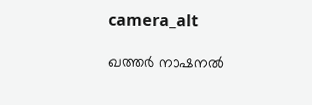camera_alt

ഖത്തർ നാഷനൽ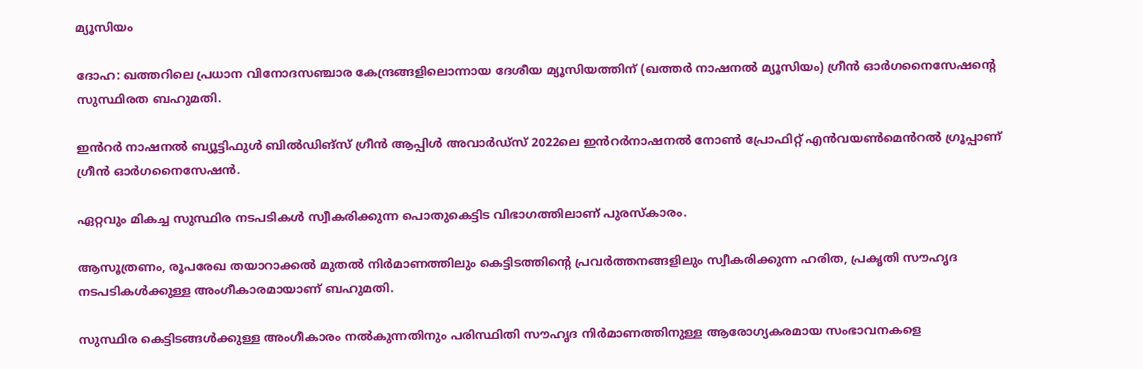മ്യൂസിയം

ദോഹ: ഖത്തറിലെ പ്രധാന വിനോദസഞ്ചാര കേന്ദ്രങ്ങളിലൊന്നായ ദേശീയ മ്യൂസിയത്തിന് (ഖത്തർ നാഷനൽ മ്യൂസിയം) ഗ്രീൻ ഓർഗനൈസേഷന്റെ സുസ്ഥിരത ബഹുമതി.

ഇൻറർ നാഷനൽ ബ്യൂട്ടിഫുൾ ബിൽഡിങ്സ് ഗ്രീൻ ആപ്പിൾ അവാർഡ്സ് 2022ലെ ഇൻറർനാഷനൽ നോൺ പ്രോഫിറ്റ് എൻവയൺമെൻറൽ ഗ്രൂപ്പാണ് ഗ്രീൻ ഓർഗനൈസേഷൻ.

ഏറ്റവും മികച്ച സുസ്ഥിര നടപടികൾ സ്വീകരിക്കുന്ന പൊതുകെട്ടിട വിഭാഗത്തിലാണ് പുരസ്കാരം.

ആസൂത്രണം, രൂപരേഖ തയാറാക്കൽ മുതൽ നിർമാണത്തിലും കെട്ടിടത്തിന്റെ പ്രവർത്തനങ്ങളിലും സ്വീകരിക്കുന്ന ഹരിത, പ്രകൃതി സൗഹൃദ നടപടികൾക്കുള്ള അംഗീകാരമായാണ് ബഹുമതി.

സുസ്ഥിര കെട്ടിടങ്ങൾക്കുള്ള അംഗീകാരം നൽകുന്നതിനും പരിസ്ഥിതി സൗഹൃദ നിർമാണത്തിനുള്ള ആരോഗ്യകരമായ സംഭാവനകളെ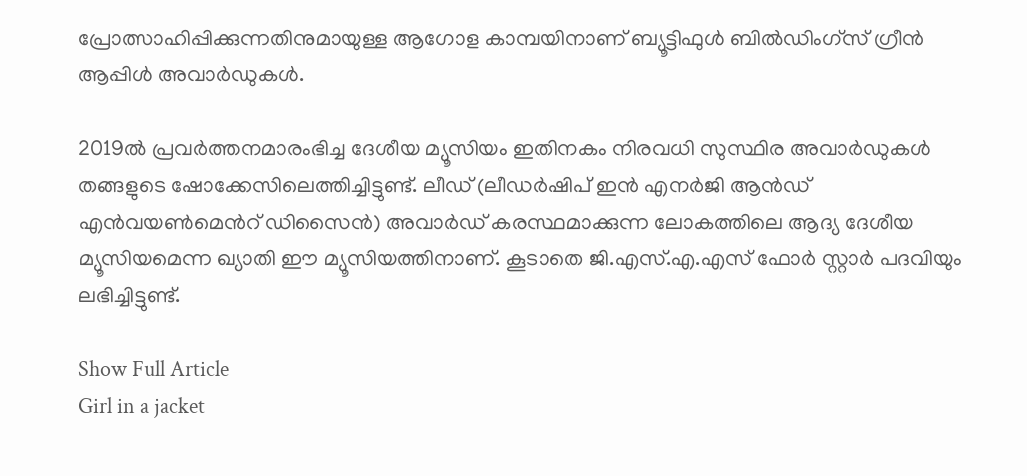പ്രോത്സാഹിപ്പിക്കുന്നതിനുമായുള്ള ആഗോള കാമ്പയിനാണ് ബ്യൂട്ടിഫുൾ ബിൽഡിംഗ്സ് ഗ്രീൻ ആപ്പിൾ അവാർഡുകൾ.

2019ൽ പ്രവർത്തനമാരംഭിച്ച ദേശീയ മ്യൂസിയം ഇതിനകം നിരവധി സുസ്ഥിര അവാർഡുകൾ തങ്ങളുടെ ഷോക്കേസിലെത്തിച്ചിട്ടുണ്ട്. ലീഡ് (ലീഡർഷിപ് ഇൻ എനർജി ആൻഡ് എൻവയൺമെൻറ് ഡിസൈൻ) അവാർഡ് കരസ്ഥമാക്കുന്ന ലോകത്തിലെ ആദ്യ ദേശീയ മ്യൂസിയമെന്ന ഖ്യാതി ഈ മ്യൂസിയത്തിനാണ്. കൂടാതെ ജി.എസ്.എ.എസ് ഫോർ സ്റ്റാർ പദവിയും ലഭിച്ചിട്ടുണ്ട്.

Show Full Article
Girl in a jacket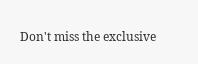Don't miss the exclusive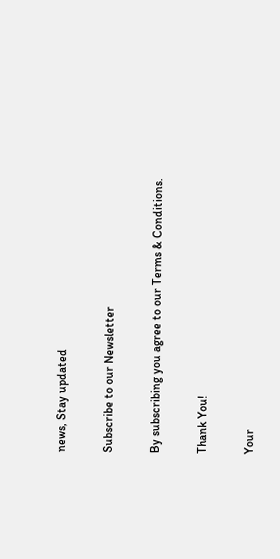news, Stay updated

Subscribe to our Newsletter

By subscribing you agree to our Terms & Conditions.

Thank You!

Your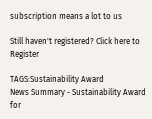subscription means a lot to us

Still haven't registered? Click here to Register

TAGS:Sustainability Award
News Summary - Sustainability Award for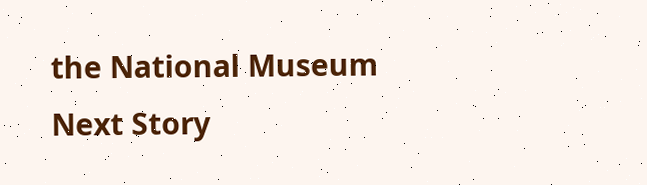the National Museum
Next Story